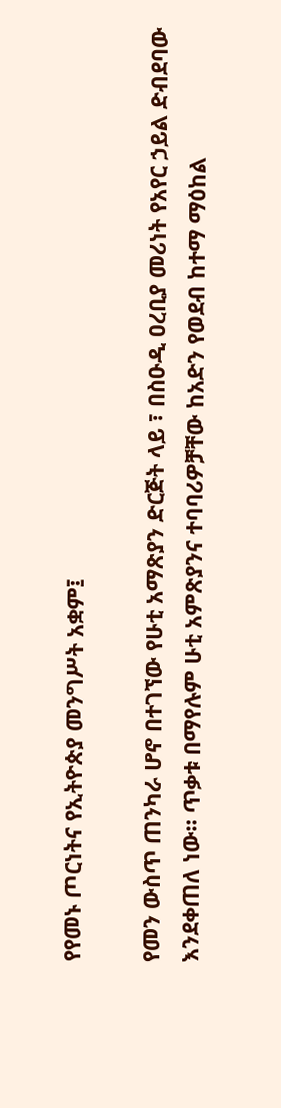የየመኑ ጦርነትና የኢትዮጵያ መንግሥት አቋም፤

የመን ውስጥ ጠንካራ ሆኖ በተገኘው የሁቲ አማጽያን ድርጅት ላይ ፣ በስዑዲ ዐረቢያ መሪነት የአየር ኃይል ድብደባው እንደቀጠለ ነው። ጥቃቱ በማየሉም ሁቲ አምጽያንና ተባባሪዎቻቸው ከአድን የወደብ ከተማ ማዕከል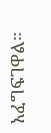አፈግፍገዋል።